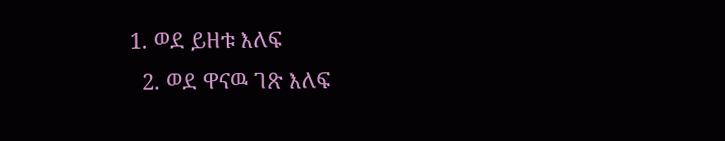1. ወደ ይዘቱ እለፍ
  2. ወደ ዋናዉ ገጽ እለፍ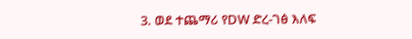3. ወደ ተጨማሪ የDW ድረ-ገፅ እለፍ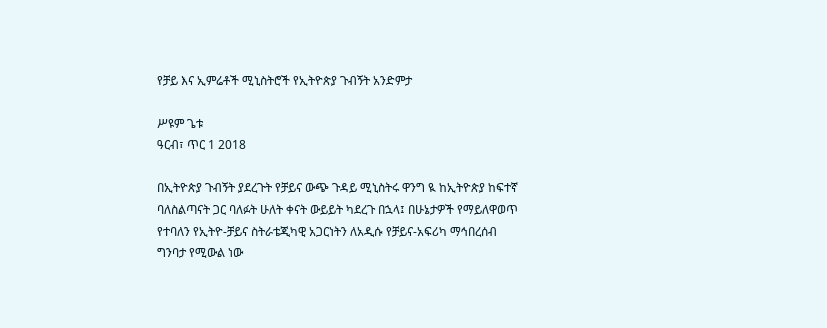የቻይ እና ኢምሬቶች ሚኒስትሮች የኢትዮጵያ ጉብኝት አንድምታ

ሥዩም ጌቱ
ዓርብ፣ ጥር 1 2018

በኢትዮጵያ ጉብኝት ያደረጉት የቻይና ውጭ ጉዳይ ሚኒስትሩ ዋንግ ዪ ከኢትዮጵያ ከፍተኛ ባለስልጣናት ጋር ባለፉት ሁለት ቀናት ውይይት ካደረጉ በኋላ፤ በሁኔታዎች የማይለዋወጥ የተባለን የኢትዮ-ቻይና ስትራቴጂካዊ አጋርነትን ለአዲሱ የቻይና-አፍሪካ ማኅበረሰብ ግንባታ የሚውል ነው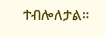ተብሎለታል።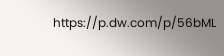https://p.dw.com/p/56bML